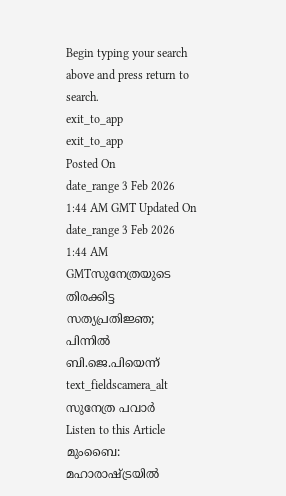Begin typing your search above and press return to search.
exit_to_app
exit_to_app
Posted On
date_range 3 Feb 2026 1:44 AM GMT Updated On
date_range 3 Feb 2026 1:44 AM GMTസുനേത്രയുടെ തിരക്കിട്ട സത്യപ്രതിജ്ഞ; പിന്നിൽ ബി.ജെ.പിയെന്ന്
text_fieldscamera_alt
സുനേത്ര പവാർ
Listen to this Article
മുംബൈ: മഹാരാഷ്ട്രയിൽ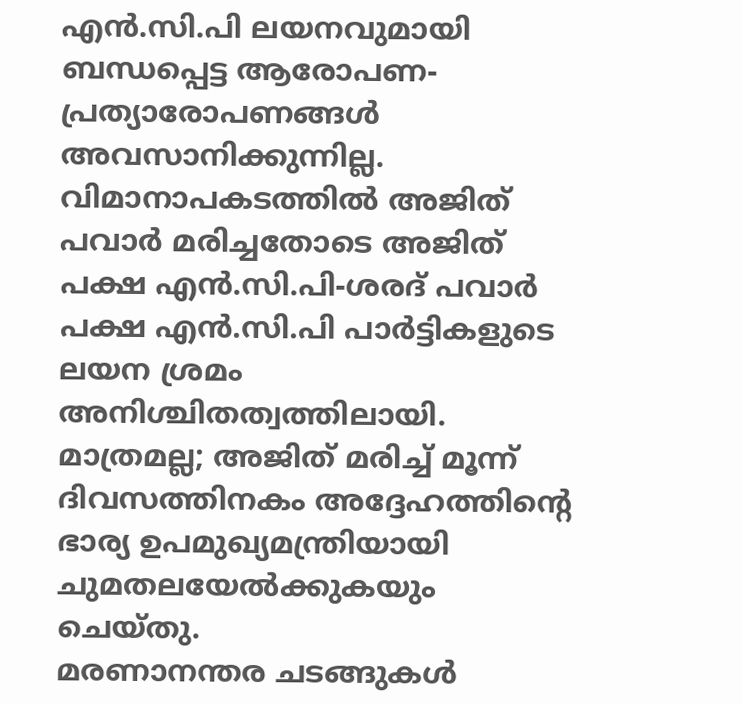എൻ.സി.പി ലയനവുമായി ബന്ധപ്പെട്ട ആരോപണ-പ്രത്യാരോപണങ്ങൾ അവസാനിക്കുന്നില്ല. വിമാനാപകടത്തിൽ അജിത് പവാർ മരിച്ചതോടെ അജിത് പക്ഷ എൻ.സി.പി-ശരദ് പവാർ പക്ഷ എൻ.സി.പി പാർട്ടികളുടെ ലയന ശ്രമം അനിശ്ചിതത്വത്തിലായി. മാത്രമല്ല; അജിത് മരിച്ച് മൂന്ന് ദിവസത്തിനകം അദ്ദേഹത്തിന്റെ ഭാര്യ ഉപമുഖ്യമന്ത്രിയായി ചുമതലയേൽക്കുകയും ചെയ്തു.
മരണാനന്തര ചടങ്ങുകൾ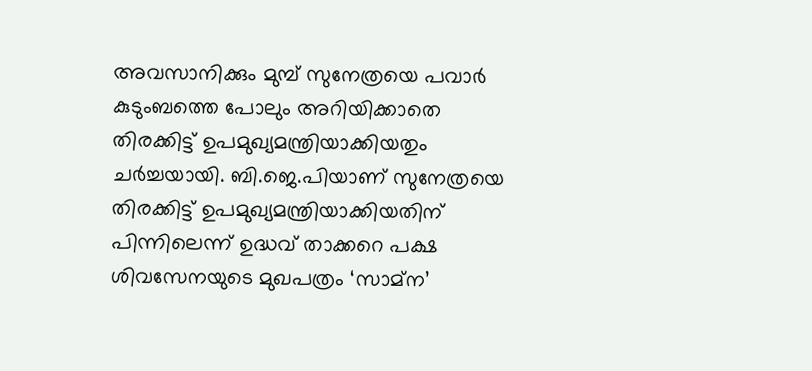അവസാനിക്കും മുമ്പ് സുനേത്രയെ പവാർ കുടുംബത്തെ പോലും അറിയിക്കാതെ തിരക്കിട്ട് ഉപമുഖ്യമന്ത്രിയാക്കിയതും ചർച്ചയായി. ബി.ജെ.പിയാണ് സുനേത്രയെ തിരക്കിട്ട് ഉപമുഖ്യമന്ത്രിയാക്കിയതിന് പിന്നിലെന്ന് ഉദ്ധവ് താക്കറെ പക്ഷ ശിവസേനയുടെ മുഖപത്രം ‘സാമ്ന’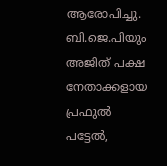ആരോപിച്ചു. ബി.ജെ.പിയും അജിത് പക്ഷ നേതാക്കളായ പ്രഫുൽ പട്ടേൽ,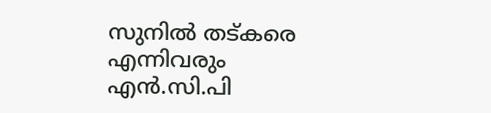സുനിൽ തട്കരെ എന്നിവരും എൻ.സി.പി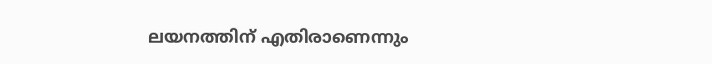ലയനത്തിന് എതിരാണെന്നും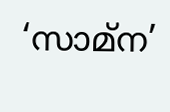‘സാമ്ന’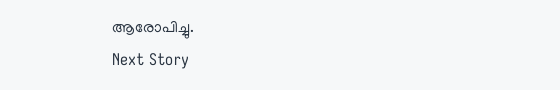ആരോപിച്ചു.
Next Story